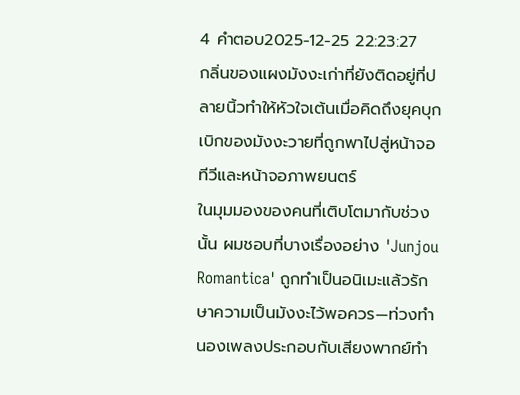4 คำตอบ2025-12-25 22:23:27
กลิ่นของแผงมังงะเก่าที่ยังติดอยู่ที่ปลายนิ้วทำให้หัวใจเต้นเมื่อคิดถึงยุคบุกเบิกของมังงะวายที่ถูกพาไปสู่หน้าจอทีวีและหน้าจอภาพยนตร์
ในมุมมองของคนที่เติบโตมากับช่วงนั้น ผมชอบที่บางเรื่องอย่าง 'Junjou Romantica' ถูกทำเป็นอนิเมะแล้วรักษาความเป็นมังงะไว้พอควร—ท่วงทำนองเพลงประกอบกับเสียงพากย์ทำ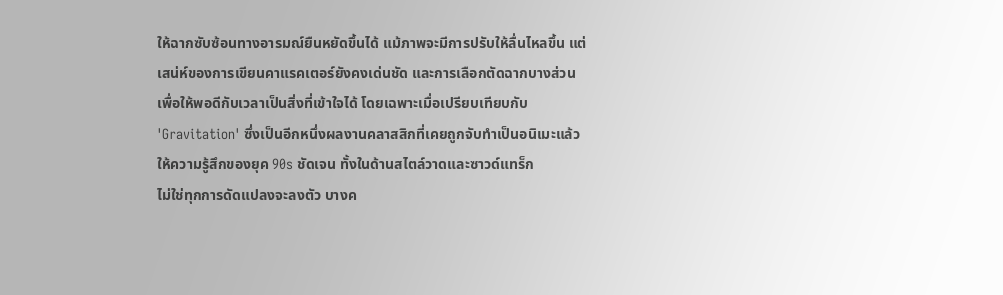ให้ฉากซับซ้อนทางอารมณ์ยืนหยัดขึ้นได้ แม้ภาพจะมีการปรับให้ลื่นไหลขึ้น แต่เสน่ห์ของการเขียนคาแรคเตอร์ยังคงเด่นชัด และการเลือกตัดฉากบางส่วนเพื่อให้พอดีกับเวลาเป็นสิ่งที่เข้าใจได้ โดยเฉพาะเมื่อเปรียบเทียบกับ 'Gravitation' ซึ่งเป็นอีกหนึ่งผลงานคลาสสิกที่เคยถูกจับทำเป็นอนิเมะแล้วให้ความรู้สึกของยุค 90s ชัดเจน ทั้งในด้านสไตล์วาดและซาวด์แทร็ก
ไม่ใช่ทุกการดัดแปลงจะลงตัว บางค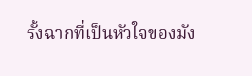รั้งฉากที่เป็นหัวใจของมัง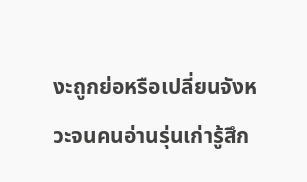งะถูกย่อหรือเปลี่ยนจังหวะจนคนอ่านรุ่นเก่ารู้สึก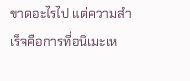ขาดอะไรไป แต่ความสำเร็จคือการที่อนิเมะเห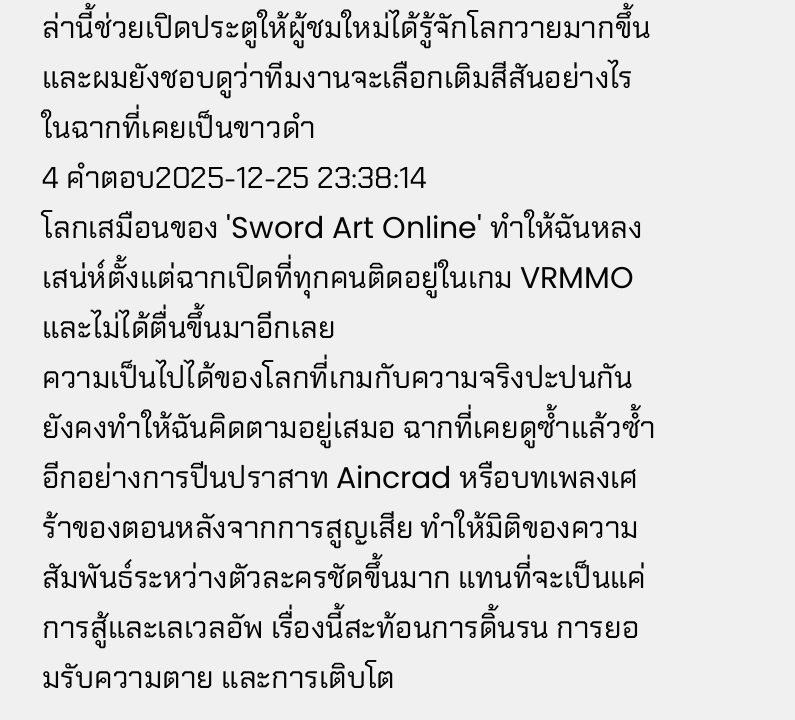ล่านี้ช่วยเปิดประตูให้ผู้ชมใหม่ได้รู้จักโลกวายมากขึ้น และผมยังชอบดูว่าทีมงานจะเลือกเติมสีสันอย่างไรในฉากที่เคยเป็นขาวดำ
4 คำตอบ2025-12-25 23:38:14
โลกเสมือนของ 'Sword Art Online' ทำให้ฉันหลงเสน่ห์ตั้งแต่ฉากเปิดที่ทุกคนติดอยู่ในเกม VRMMO และไม่ได้ตื่นขึ้นมาอีกเลย
ความเป็นไปได้ของโลกที่เกมกับความจริงปะปนกันยังคงทำให้ฉันคิดตามอยู่เสมอ ฉากที่เคยดูซ้ำแล้วซ้ำอีกอย่างการปีนปราสาท Aincrad หรือบทเพลงเศร้าของตอนหลังจากการสูญเสีย ทำให้มิติของความสัมพันธ์ระหว่างตัวละครชัดขึ้นมาก แทนที่จะเป็นแค่การสู้และเลเวลอัพ เรื่องนี้สะท้อนการดิ้นรน การยอมรับความตาย และการเติบโต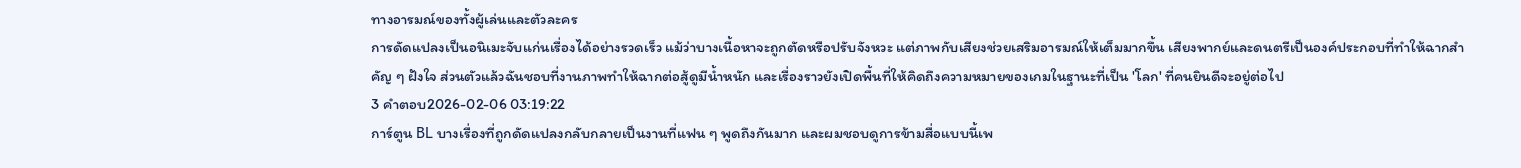ทางอารมณ์ของทั้งผู้เล่นและตัวละคร
การดัดแปลงเป็นอนิเมะจับแก่นเรื่องได้อย่างรวดเร็ว แม้ว่าบางเนื้อหาจะถูกตัดหรือปรับจังหวะ แต่ภาพกับเสียงช่วยเสริมอารมณ์ให้เต็มมากขึ้น เสียงพากย์และดนตรีเป็นองค์ประกอบที่ทำให้ฉากสำคัญ ๆ ฝังใจ ส่วนตัวแล้วฉันชอบที่งานภาพทำให้ฉากต่อสู้ดูมีน้ำหนัก และเรื่องราวยังเปิดพื้นที่ให้คิดถึงความหมายของเกมในฐานะที่เป็น 'โลก' ที่คนยินดีจะอยู่ต่อไป
3 คำตอบ2026-02-06 03:19:22
การ์ตูน BL บางเรื่องที่ถูกดัดแปลงกลับกลายเป็นงานที่แฟน ๆ พูดถึงกันมาก และผมชอบดูการข้ามสื่อแบบนี้เพ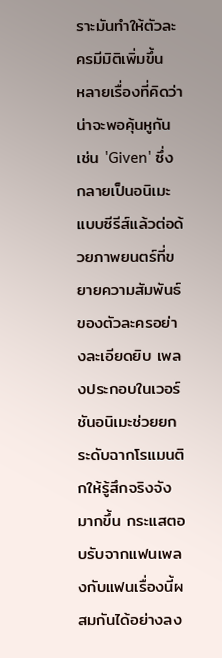ราะมันทำให้ตัวละครมีมิติเพิ่มขึ้น
หลายเรื่องที่คิดว่าน่าจะพอคุ้นหูกัน เช่น 'Given' ซึ่งกลายเป็นอนิเมะแบบซีรีส์แล้วต่อด้วยภาพยนตร์ที่ขยายความสัมพันธ์ของตัวละครอย่างละเอียดยิบ เพลงประกอบในเวอร์ชันอนิเมะช่วยยกระดับฉากโรแมนติกให้รู้สึกจริงจังมากขึ้น กระแสตอบรับจากแฟนเพลงกับแฟนเรื่องนี้ผสมกันได้อย่างลง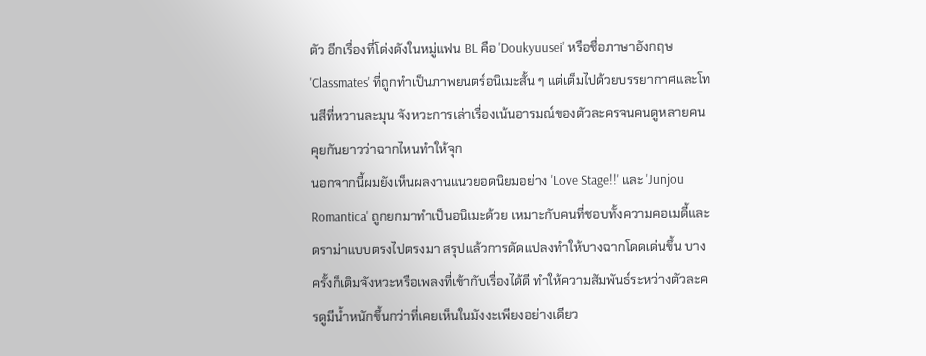ตัว อีกเรื่องที่โด่งดังในหมู่แฟน BL คือ 'Doukyuusei' หรือชื่อภาษาอังกฤษ 'Classmates' ที่ถูกทำเป็นภาพยนตร์อนิเมะสั้น ๆ แต่เต็มไปด้วยบรรยากาศและโทนสีที่หวานละมุน จังหวะการเล่าเรื่องเน้นอารมณ์ของตัวละครจนคนดูหลายคนคุยกันยาวว่าฉากไหนทำให้จุก
นอกจากนี้ผมยังเห็นผลงานแนวยอดนิยมอย่าง 'Love Stage!!' และ 'Junjou Romantica' ถูกยกมาทำเป็นอนิเมะด้วย เหมาะกับคนที่ชอบทั้งความคอเมดี้และดราม่าแบบตรงไปตรงมา สรุปแล้วการดัดแปลงทำให้บางฉากโดดเด่นขึ้น บางครั้งก็เติมจังหวะหรือเพลงที่เข้ากับเรื่องได้ดี ทำให้ความสัมพันธ์ระหว่างตัวละครดูมีน้ำหนักขึ้นกว่าที่เคยเห็นในมังงะเพียงอย่างเดียว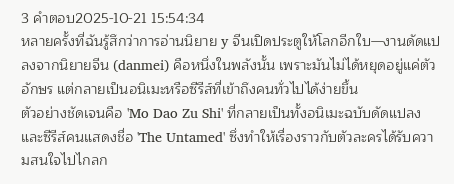3 คำตอบ2025-10-21 15:54:34
หลายครั้งที่ฉันรู้สึกว่าการอ่านนิยาย y จีนเปิดประตูให้โลกอีกใบ—งานดัดแปลงจากนิยายจีน (danmei) คือหนึ่งในพลังนั้น เพราะมันไม่ได้หยุดอยู่แค่ตัวอักษร แต่กลายเป็นอนิเมะหรือซีรีส์ที่เข้าถึงคนทั่วไปได้ง่ายขึ้น
ตัวอย่างชัดเจนคือ 'Mo Dao Zu Shi' ที่กลายเป็นทั้งอนิเมะฉบับดัดแปลงและซีรีส์คนแสดงชื่อ 'The Untamed' ซึ่งทำให้เรื่องราวกับตัวละครได้รับความสนใจไปไกลก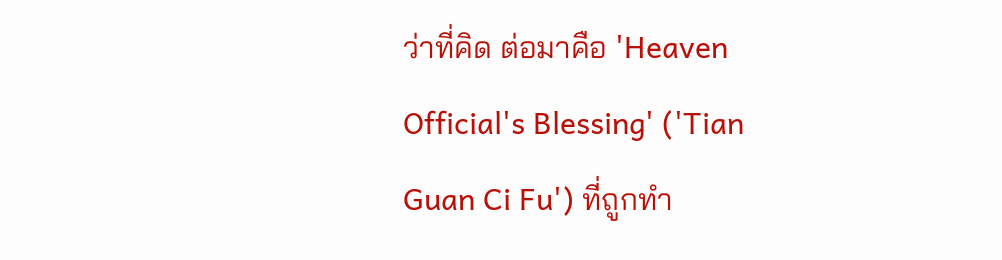ว่าที่คิด ต่อมาคือ 'Heaven Official's Blessing' ('Tian Guan Ci Fu') ที่ถูกทำ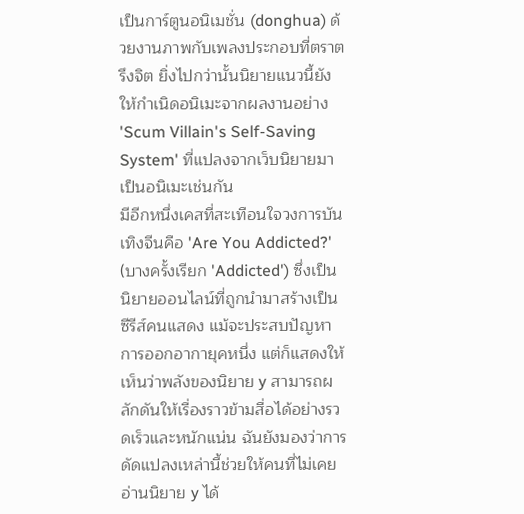เป็นการ์ตูนอนิเมชั่น (donghua) ด้วยงานภาพกับเพลงประกอบที่ตราตรึงจิต ยิ่งไปกว่านั้นนิยายแนวนี้ยังให้กำเนิดอนิเมะจากผลงานอย่าง 'Scum Villain's Self-Saving System' ที่แปลงจากเว็บนิยายมาเป็นอนิเมะเช่นกัน
มีอีกหนึ่งเคสที่สะเทือนใจวงการบันเทิงจีนคือ 'Are You Addicted?' (บางครั้งเรียก 'Addicted') ซึ่งเป็นนิยายออนไลน์ที่ถูกนำมาสร้างเป็นซีรีส์คนแสดง แม้จะประสบปัญหาการออกอากายุคหนึ่ง แต่ก็แสดงให้เห็นว่าพลังของนิยาย y สามารถผลักดันให้เรื่องราวข้ามสื่อได้อย่างรวดเร็วและหนักแน่น ฉันยังมองว่าการดัดแปลงเหล่านี้ช่วยให้คนที่ไม่เคยอ่านนิยาย y ได้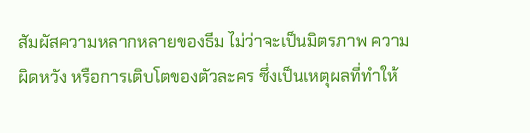สัมผัสความหลากหลายของธีม ไม่ว่าจะเป็นมิตรภาพ ความผิดหวัง หรือการเติบโตของตัวละคร ซึ่งเป็นเหตุผลที่ทำให้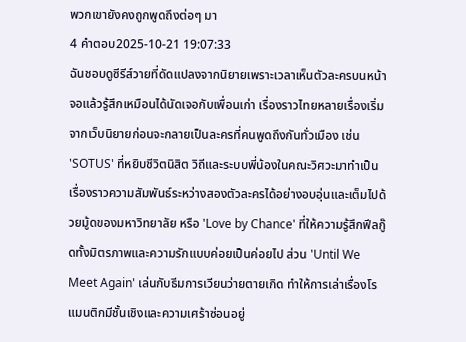พวกเขายังคงถูกพูดถึงต่อๆ มา
4 คำตอบ2025-10-21 19:07:33
ฉันชอบดูซีรีส์วายที่ดัดแปลงจากนิยายเพราะเวลาเห็นตัวละครบนหน้าจอแล้วรู้สึกเหมือนได้นัดเจอกับเพื่อนเก่า เรื่องราวไทยหลายเรื่องเริ่มจากเว็บนิยายก่อนจะกลายเป็นละครที่คนพูดถึงกันทั่วเมือง เช่น 'SOTUS' ที่หยิบชีวิตนิสิต วิถีและระบบพี่น้องในคณะวิศวะมาทำเป็นเรื่องราวความสัมพันธ์ระหว่างสองตัวละครได้อย่างอบอุ่นและเต็มไปด้วยมู้ดของมหาวิทยาลัย หรือ 'Love by Chance' ที่ให้ความรู้สึกฟีลกู๊ดทั้งมิตรภาพและความรักแบบค่อยเป็นค่อยไป ส่วน 'Until We Meet Again' เล่นกับธีมการเวียนว่ายตายเกิด ทำให้การเล่าเรื่องโรแมนติกมีชั้นเชิงและความเศร้าซ่อนอยู่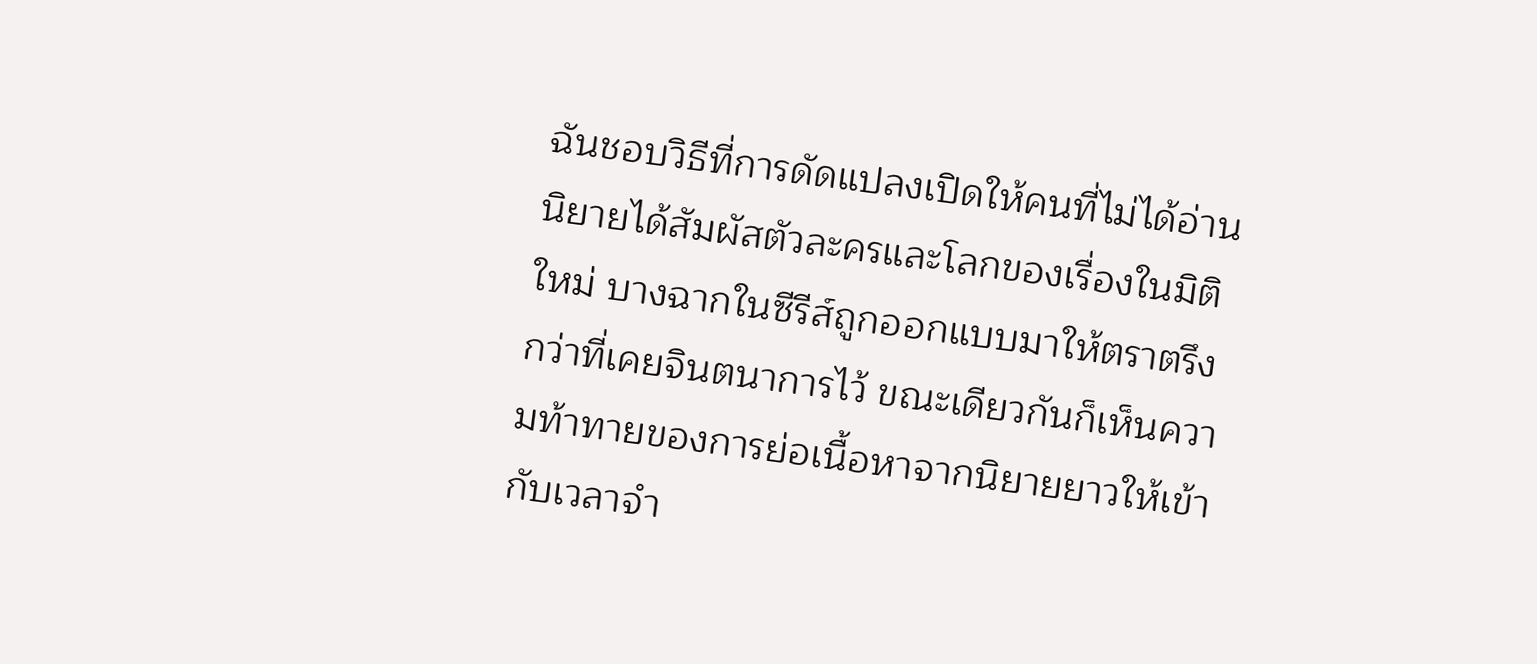ฉันชอบวิธีที่การดัดแปลงเปิดให้คนที่ไม่ได้อ่านนิยายได้สัมผัสตัวละครและโลกของเรื่องในมิติใหม่ บางฉากในซีรีส์ถูกออกแบบมาให้ตราตรึงกว่าที่เคยจินตนาการไว้ ขณะเดียวกันก็เห็นความท้าทายของการย่อเนื้อหาจากนิยายยาวให้เข้ากับเวลาจำ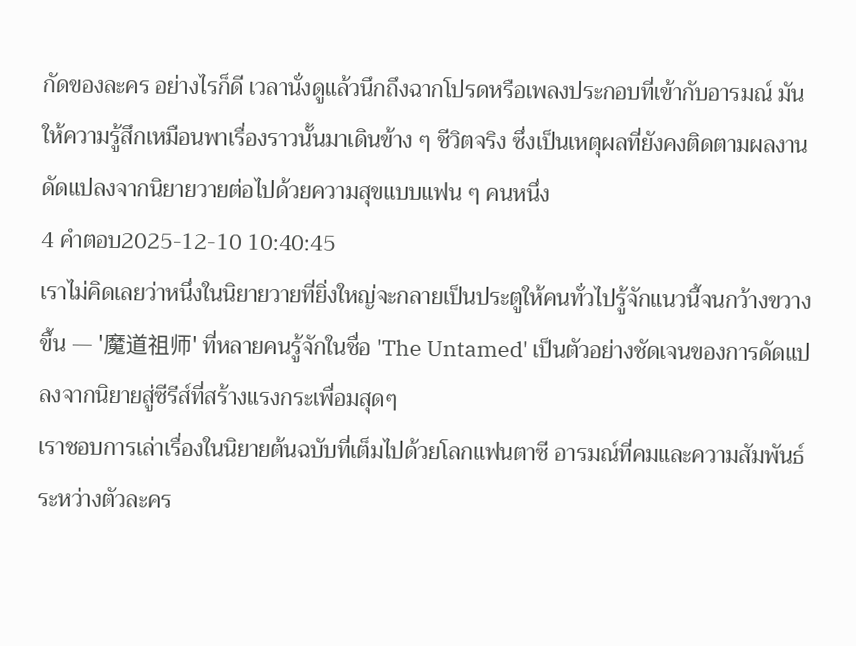กัดของละคร อย่างไรก็ดี เวลานั่งดูแล้วนึกถึงฉากโปรดหรือเพลงประกอบที่เข้ากับอารมณ์ มันให้ความรู้สึกเหมือนพาเรื่องราวนั้นมาเดินข้าง ๆ ชีวิตจริง ซึ่งเป็นเหตุผลที่ยังคงติดตามผลงานดัดแปลงจากนิยายวายต่อไปด้วยความสุขแบบแฟน ๆ คนหนึ่ง
4 คำตอบ2025-12-10 10:40:45
เราไม่คิดเลยว่าหนึ่งในนิยายวายที่ยิ่งใหญ่จะกลายเป็นประตูให้คนทั่วไปรู้จักแนวนี้จนกว้างขวางขึ้น — '魔道祖师' ที่หลายคนรู้จักในชื่อ 'The Untamed' เป็นตัวอย่างชัดเจนของการดัดแปลงจากนิยายสู่ซีรีส์ที่สร้างแรงกระเพื่อมสุดๆ
เราชอบการเล่าเรื่องในนิยายต้นฉบับที่เต็มไปด้วยโลกแฟนตาซี อารมณ์ที่คมและความสัมพันธ์ระหว่างตัวละคร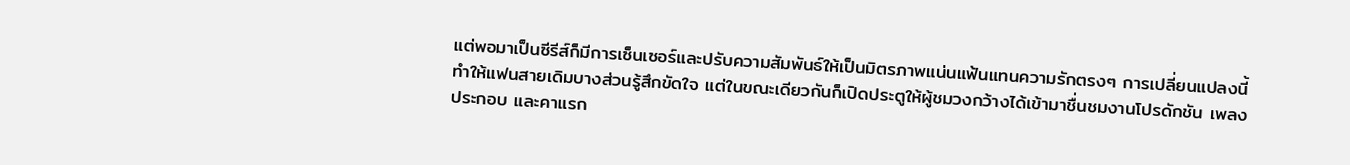แต่พอมาเป็นซีรีส์ก็มีการเซ็นเซอร์และปรับความสัมพันธ์ให้เป็นมิตรภาพแน่นแฟ้นแทนความรักตรงๆ การเปลี่ยนแปลงนี้ทำให้แฟนสายเดิมบางส่วนรู้สึกขัดใจ แต่ในขณะเดียวกันก็เปิดประตูให้ผู้ชมวงกว้างได้เข้ามาชื่นชมงานโปรดักชัน เพลงประกอบ และคาแรก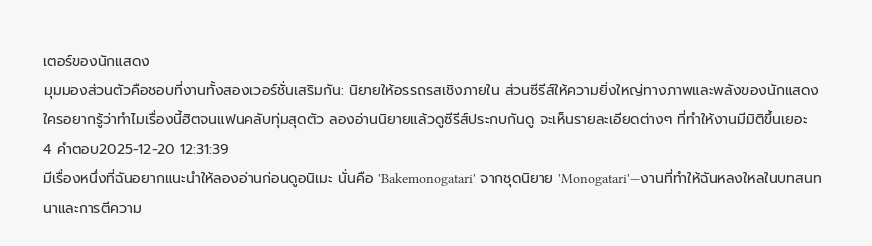เตอร์ของนักแสดง
มุมมองส่วนตัวคือชอบที่งานทั้งสองเวอร์ชั่นเสริมกัน: นิยายให้อรรถรสเชิงภายใน ส่วนซีรีส์ให้ความยิ่งใหญ่ทางภาพและพลังของนักแสดง ใครอยากรู้ว่าทำไมเรื่องนี้ฮิตจนแฟนคลับทุ่มสุดตัว ลองอ่านนิยายแล้วดูซีรีส์ประกบกันดู จะเห็นรายละเอียดต่างๆ ที่ทำให้งานมีมิติขึ้นเยอะ
4 คำตอบ2025-12-20 12:31:39
มีเรื่องหนึ่งที่ฉันอยากแนะนำให้ลองอ่านก่อนดูอนิเมะ นั่นคือ 'Bakemonogatari' จากชุดนิยาย 'Monogatari'—งานที่ทำให้ฉันหลงใหลในบทสนทนาและการตีความ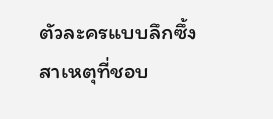ตัวละครแบบลึกซึ้ง
สาเหตุที่ชอบ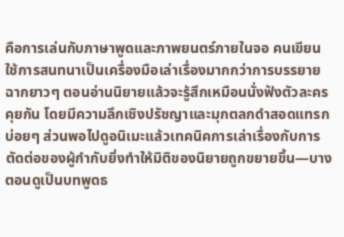คือการเล่นกับภาษาพูดและภาพยนตร์ภายในจอ คนเขียนใช้การสนทนาเป็นเครื่องมือเล่าเรื่องมากกว่าการบรรยายฉากยาวๆ ตอนอ่านนิยายแล้วจะรู้สึกเหมือนนั่งฟังตัวละครคุยกัน โดยมีความลึกเชิงปรัชญาและมุกตลกดำสอดแทรกบ่อยๆ ส่วนพอไปดูอนิเมะแล้วเทคนิคการเล่าเรื่องกับการตัดต่อของผู้กำกับยิ่งทำให้มิติของนิยายถูกขยายขึ้น—บางตอนดูเป็นบทพูดธ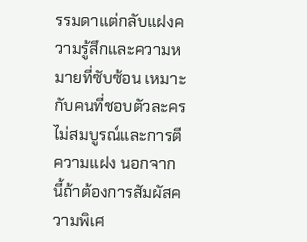รรมดาแต่กลับแฝงความรู้สึกและความหมายที่ซับซ้อน เหมาะกับคนที่ชอบตัวละครไม่สมบูรณ์และการตีความแฝง นอกจากนี้ถ้าต้องการสัมผัสความพิเศ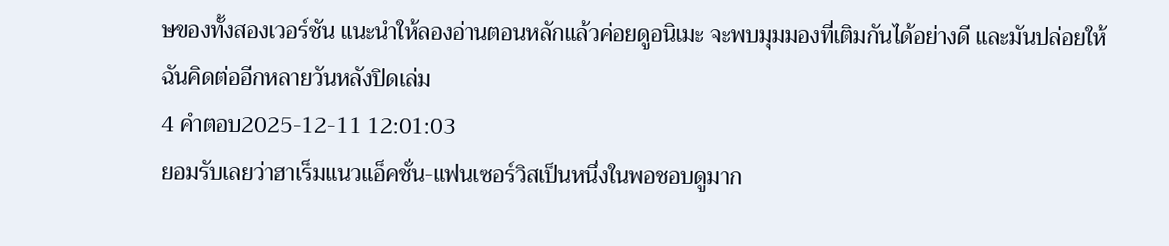ษของทั้งสองเวอร์ชัน แนะนำให้ลองอ่านตอนหลักแล้วค่อยดูอนิเมะ จะพบมุมมองที่เติมกันได้อย่างดี และมันปล่อยให้ฉันคิดต่ออีกหลายวันหลังปิดเล่ม
4 คำตอบ2025-12-11 12:01:03
ยอมรับเลยว่าฮาเร็มแนวแอ็คชั่น-แฟนเซอร์วิสเป็นหนึ่งในพอชอบดูมาก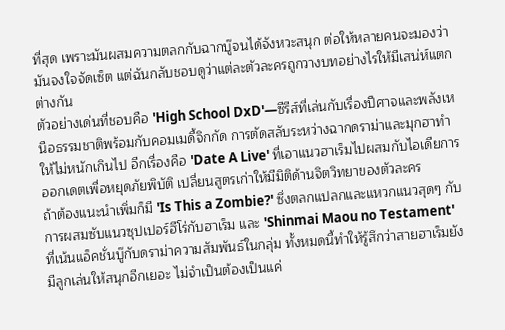ที่สุด เพราะมันผสมความตลกกับฉากบู๊จนได้จังหวะสนุก ต่อให้หลายคนจะมองว่ามันจงใจจัดเซ็ต แต่ฉันกลับชอบดูว่าแต่ละตัวละครถูกวางบทอย่างไรให้มีเสน่ห์แตกต่างกัน
ตัวอย่างเด่นที่ชอบคือ 'High School DxD'—ซีรีส์ที่เล่นกับเรื่องปีศาจและพลังเหนือธรรมชาติพร้อมกับคอมเมดี้จิกกัด การตัดสลับระหว่างฉากดราม่าและมุกฮาทำให้ไม่หนักเกินไป อีกเรื่องคือ 'Date A Live' ที่เอาแนวฮาเร็มไปผสมกับไอเดียการออกเดตเพื่อหยุดภัยพิบัติ เปลี่ยนสูตรเก่าให้มีมิติด้านจิตวิทยาของตัวละคร
ถ้าต้องแนะนำเพิ่มก็มี 'Is This a Zombie?' ซึ่งตลกแปลกและแหวกแนวสุดๆ กับการผสมซับแนวซุปเปอร์ฮีโร่กับฮาเร็ม และ 'Shinmai Maou no Testament' ที่เน้นแอ็คชั่นบู๊กับดราม่าความสัมพันธ์ในกลุ่ม ทั้งหมดนี้ทำให้รู้สึกว่าสายฮาเร็มยังมีลูกเล่นให้สนุกอีกเยอะ ไม่จำเป็นต้องเป็นแค่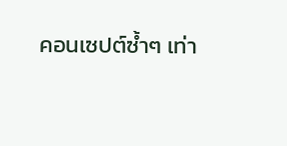คอนเซปต์ซ้ำๆ เท่า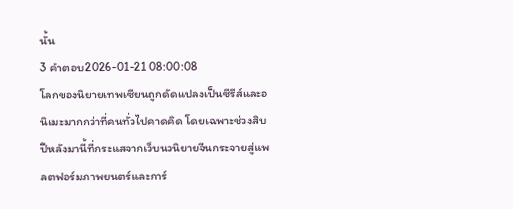นั้น
3 คำตอบ2026-01-21 08:00:08
โลกของนิยายเทพเซียนถูกดัดแปลงเป็นซีรีส์และอนิเมะมากกว่าที่คนทั่วไปคาดคิด โดยเฉพาะช่วงสิบปีหลังมานี้ที่กระแสจากเว็บนวนิยายจีนกระจายสู่แพลตฟอร์มภาพยนตร์และการ์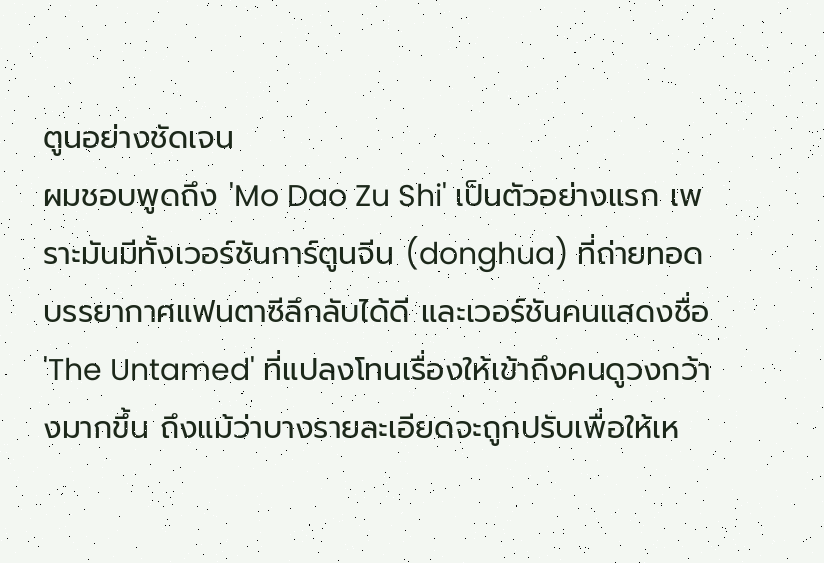ตูนอย่างชัดเจน
ผมชอบพูดถึง 'Mo Dao Zu Shi' เป็นตัวอย่างแรก เพราะมันมีทั้งเวอร์ชันการ์ตูนจีน (donghua) ที่ถ่ายทอดบรรยากาศแฟนตาซีลึกลับได้ดี และเวอร์ชันคนแสดงชื่อ 'The Untamed' ที่แปลงโทนเรื่องให้เข้าถึงคนดูวงกว้างมากขึ้น ถึงแม้ว่าบางรายละเอียดจะถูกปรับเพื่อให้เห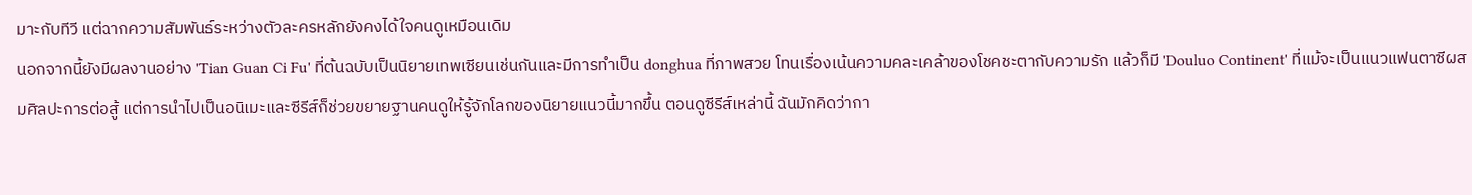มาะกับทีวี แต่ฉากความสัมพันธ์ระหว่างตัวละครหลักยังคงได้ใจคนดูเหมือนเดิม
นอกจากนี้ยังมีผลงานอย่าง 'Tian Guan Ci Fu' ที่ต้นฉบับเป็นนิยายเทพเซียนเช่นกันและมีการทำเป็น donghua ที่ภาพสวย โทนเรื่องเน้นความคละเคล้าของโชคชะตากับความรัก แล้วก็มี 'Douluo Continent' ที่แม้จะเป็นแนวแฟนตาซีผสมศิลปะการต่อสู้ แต่การนำไปเป็นอนิเมะและซีรีส์ก็ช่วยขยายฐานคนดูให้รู้จักโลกของนิยายแนวนี้มากขึ้น ตอนดูซีรีส์เหล่านี้ ฉันมักคิดว่ากา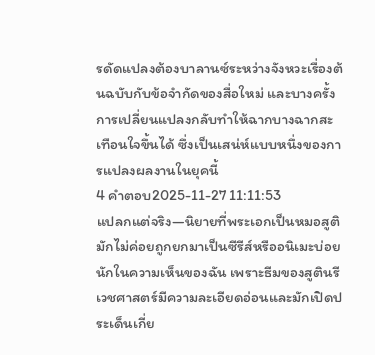รดัดแปลงต้องบาลานซ์ระหว่างจังหวะเรื่องต้นฉบับกับข้อจำกัดของสื่อใหม่ และบางครั้งการเปลี่ยนแปลงกลับทำให้ฉากบางฉากสะเทือนใจขึ้นได้ ซึ่งเป็นเสน่ห์แบบหนึ่งของการแปลงผลงานในยุคนี้
4 คำตอบ2025-11-27 11:11:53
แปลกแต่จริง—นิยายที่พระเอกเป็นหมอสูติมักไม่ค่อยถูกยกมาเป็นซีรีส์หรืออนิเมะบ่อยนักในความเห็นของฉัน เพราะธีมของสูตินรีเวชศาสตร์มีความละเอียดอ่อนและมักเปิดประเด็นเกี่ย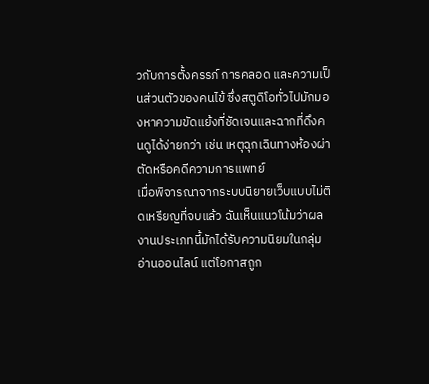วกับการตั้งครรภ์ การคลอด และความเป็นส่วนตัวของคนไข้ ซึ่งสตูดิโอทั่วไปมักมองหาความขัดแย้งที่ชัดเจนและฉากที่ดึงคนดูได้ง่ายกว่า เช่น เหตุฉุกเฉินทางห้องผ่าตัดหรือคดีความการแพทย์
เมื่อพิจารณาจากระบบนิยายเว็บแบบไม่ติดเหรียญที่จบแล้ว ฉันเห็นแนวโน้มว่าผลงานประเภทนี้มักได้รับความนิยมในกลุ่มอ่านออนไลน์ แต่โอกาสถูก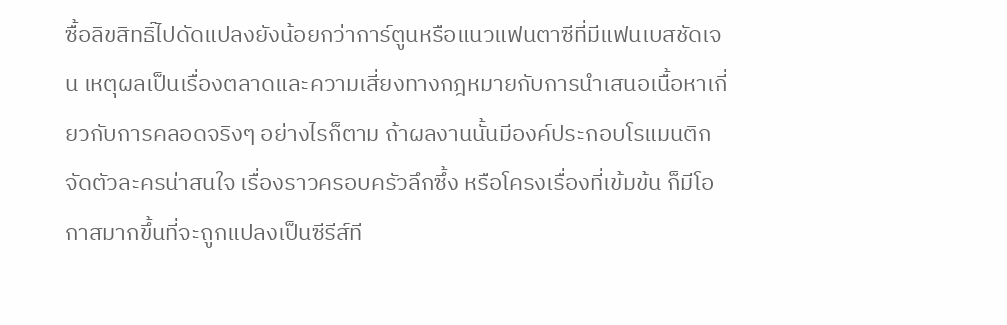ซื้อลิขสิทธิ์ไปดัดแปลงยังน้อยกว่าการ์ตูนหรือแนวแฟนตาซีที่มีแฟนเบสชัดเจน เหตุผลเป็นเรื่องตลาดและความเสี่ยงทางกฎหมายกับการนำเสนอเนื้อหาเกี่ยวกับการคลอดจริงๆ อย่างไรก็ตาม ถ้าผลงานนั้นมีองค์ประกอบโรแมนติกจัดตัวละครน่าสนใจ เรื่องราวครอบครัวลึกซึ้ง หรือโครงเรื่องที่เข้มข้น ก็มีโอกาสมากขึ้นที่จะถูกแปลงเป็นซีรีส์ที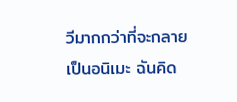วีมากกว่าที่จะกลายเป็นอนิเมะ ฉันคิด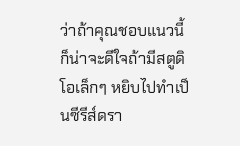ว่าถ้าคุณชอบแนวนี้ ก็น่าจะดีใจถ้ามีสตูดิโอเล็กๆ หยิบไปทำเป็นซีรีส์ดรา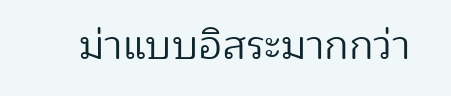ม่าแบบอิสระมากกว่า